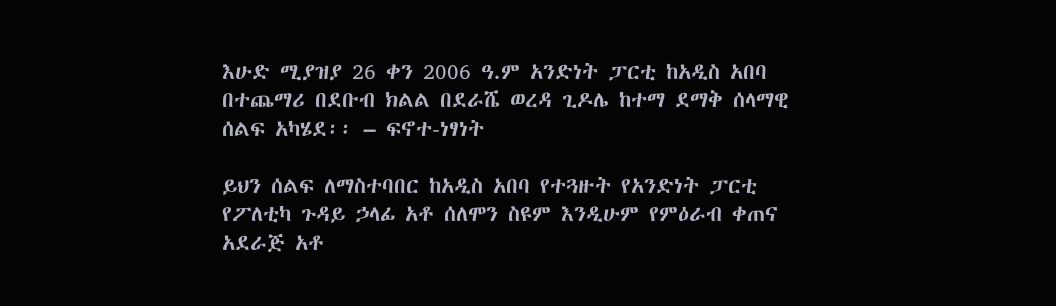እሁድ ሚያዝያ 26 ቀን 2006 ዓ.ም አንድነት ፓርቲ ከአዲስ አበባ በተጨማሪ በደቡብ ክልል በደራሼ ወረዳ ጊዶሌ ከተማ ደማቅ ሰላማዊ ሰልፍ አካሄደ፡፡ – ፍኖተ-ነፃነት

ይህን ሰልፍ ለማስተባበር ከአዲስ አበባ የተጓዙት የአንድነት ፓርቲ የፖለቲካ ጉዳይ ኃላፊ አቶ ሰለሞን ስዩም እንዲሁም የምዕራብ ቀጠና አደራጅ አቶ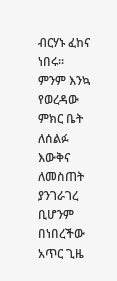ብርሃኑ ፈከና ነበሩ፡፡ ምንም እንኳ የወረዳው ምክር ቤት ለሰልፉ እውቅና ለመስጠት ያንገራገረ ቢሆንም በነበረችው አጥር ጊዜ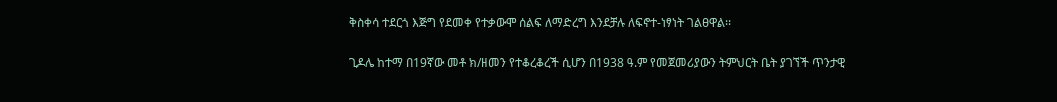ቅስቀሳ ተደርጎ እጅግ የደመቀ የተቃውሞ ሰልፍ ለማድረግ እንደቻሉ ለፍኖተ-ነፃነት ገልፀዋል፡፡

ጊዶሌ ከተማ በ19ኛው መቶ ክ/ዘመን የተቆረቆረች ሲሆን በ1938 ዓ.ም የመጀመሪያውን ትምህርት ቤት ያገኘች ጥንታዊ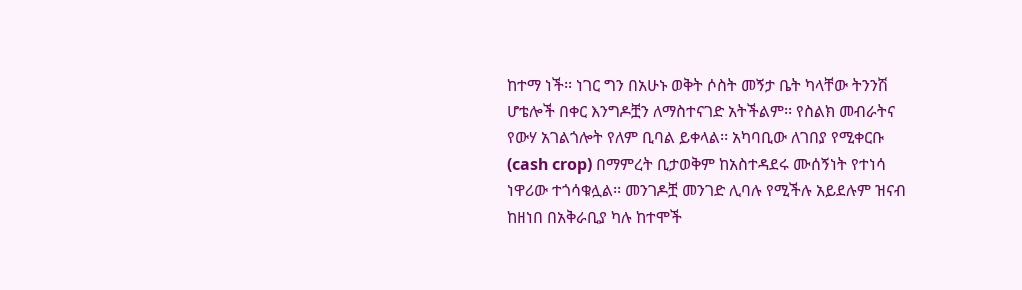ከተማ ነች፡፡ ነገር ግን በአሁኑ ወቅት ሶስት መኝታ ቤት ካላቸው ትንንሽ ሆቴሎች በቀር እንግዶቿን ለማስተናገድ አትችልም፡፡ የስልክ መብራትና የውሃ አገልጎሎት የለም ቢባል ይቀላል፡፡ አካባቢው ለገበያ የሚቀርቡ (cash crop) በማምረት ቢታወቅም ከአስተዳደሩ ሙሰኝነት የተነሳ ነዋሪው ተጎሳቁሏል፡፡ መንገዶቿ መንገድ ሊባሉ የሚችሉ አይደሉም ዝናብ ከዘነበ በአቅራቢያ ካሉ ከተሞች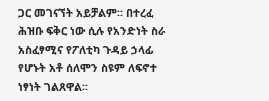ጋር መገናኘት አይቻልም፡፡ በተረፈ ሕዝቡ ፍቅር ነው ሲሉ የአንድነት ስራ አስፈፃሚና የፖለቲካ ጉዳይ ኃላፊ የሆኑት አቶ ሰለሞን ስዩም ለፍኖተ ነፃነት ገልጸዋል፡፡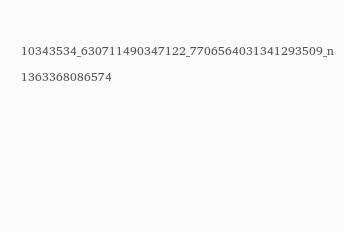10343534_630711490347122_7706564031341293509_n

1363368086574